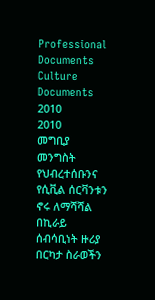Professional Documents
Culture Documents
2010
2010
መግቢያ
መንግስት የህብረተሰቡንና የሲቪል ሰርቫንቱን ኖሩ ለማሻሻል በኪራይ ሰብሳቢነት ዙሪያ በርካታ ስራወችን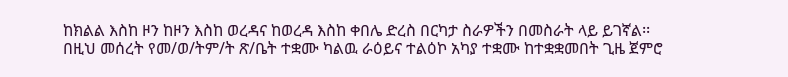ከክልል እስከ ዞን ከዞን እስከ ወረዳና ከወረዳ እስከ ቀበሌ ድረስ በርካታ ስራዎችን በመስራት ላይ ይገኛል፡፡
በዚህ መሰረት የመ/ወ/ትም/ት ጽ/ቤት ተቋሙ ካልዉ ራዕይና ተልዕኮ አካያ ተቋሙ ከተቋቋመበት ጊዜ ጀምሮ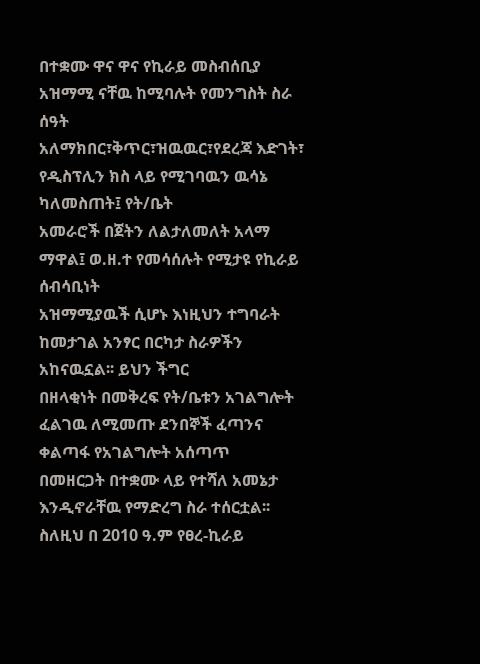በተቋሙ ዋና ዋና የኪራይ መስብሰቢያ አዝማሚ ናቸዉ ከሚባሉት የመንግስት ስራ ሰዓት
አለማክበር፣ቅጥር፣ዝዉዉር፣የደረጃ እድገት፣ የዲስፕሊን ክስ ላይ የሚገባዉን ዉሳኔ ካለመስጠት፤ የት/ቤት
አመራሮች በጀትን ለልታለመለት አላማ ማዋል፤ ወ.ዘ.ተ የመሳሰሉት የሚታዩ የኪራይ ሰብሳቢነት
አዝማሚያዉች ሲሆኑ እነዚህን ተግባራት ከመታገል አንፃር በርካታ ስራዎችን አከናዉኗል፡፡ ይህን ችግር
በዘላቂነት በመቅረፍ የት/ቤቱን አገልግሎት ፈልገዉ ለሚመጡ ደንበኞች ፈጣንና ቀልጣፋ የአገልግሎት አሰጣጥ
በመዘርጋት በተቋሙ ላይ የተሻለ አመኔታ እንዲኖራቸዉ የማድረግ ስራ ተሰርቷል፡፡
ስለዚህ በ 2010 ዓ.ም የፀረ-ኪራይ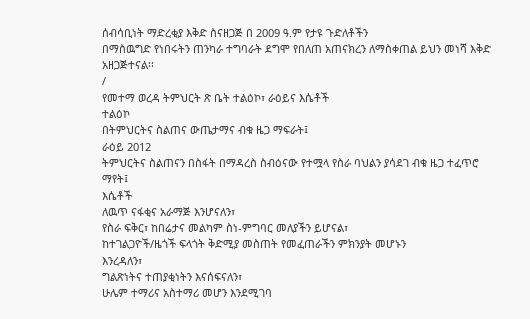ሰብሳቢነት ማድረቂያ እቅድ ስናዘጋጅ በ 2009 ዓ.ም የታዩ ጉድለቶችን
በማስዉግድ የነበሩትን ጠንካራ ተግባራት ደግሞ የበለጠ አጠናክረን ለማስቀጠል ይህን መነሻ እቅድ
አዘጋጅተናል፡፡
/
የመተማ ወረዳ ትምህርት ጽ ቤት ተልዕኮ፣ ራዕይና እሴቶች
ተልዕኮ
በትምህርትና ስልጠና ውጤታማና ብቁ ዜጋ ማፍራት፤
ራዕይ 2012
ትምህርትና ስልጠናን በስፋት በማዳረስ ስብዕናው የተሟላ የስራ ባህልን ያሳደገ ብቁ ዜጋ ተፈጥሮ ማየት፤
እሴቶች
ለዉጥ ናፋቂና አራማጅ እንሆናለን፣
የስራ ፍቅር፣ ከበሬታና መልካም ስነ-ምግባር መለያችን ይሆናል፣
ከተገልጋዮች/ዜጎች ፍላጎት ቅድሚያ መስጠት የመፈጠራችን ምክንያት መሆኑን
እንረዳለን፣
ግልጽነትና ተጠያቂነትን እናሰፍናለን፣
ሁሌም ተማሪና አስተማሪ መሆን እንደሚገባ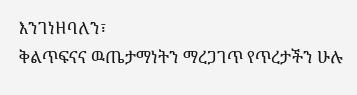እንገነዘባለን፣
ቅልጥፍናና ዉጤታማነትን ማረጋገጥ የጥረታችን ሁሉ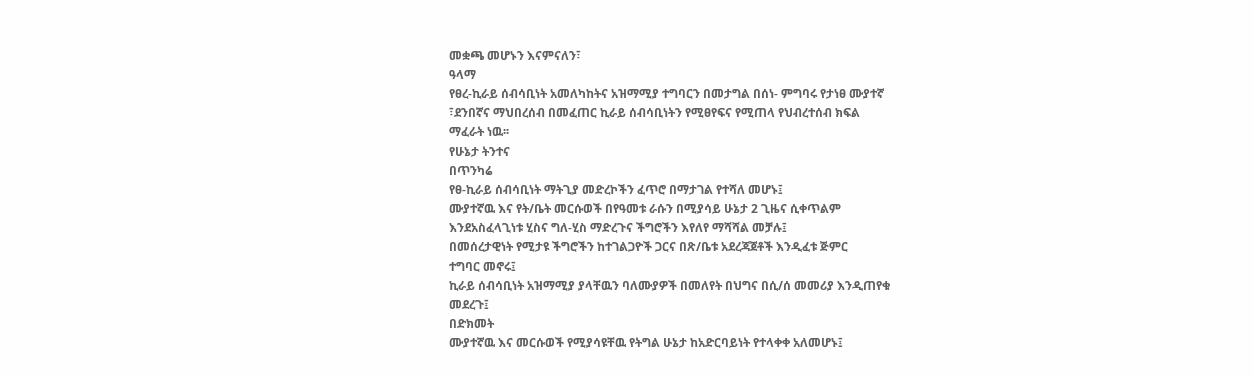መቋጫ መሆኑን እናምናለን፣
ዓላማ
የፀረ-ኪራይ ሰብሳቢነት አመለካከትና አዝማሚያ ተግባርን በመታግል በሰነ- ምግባሩ የታነፀ ሙያተኛ
፣ደንበኛና ማህበረሰብ በመፈጠር ኪራይ ሰብሳቢነትን የሚፀየፍና የሚጠላ የህብረተሰብ ክፍል
ማፈራት ነዉ፡፡
የሁኔታ ትንተና
በጥንካሬ
የፀ-ኪራይ ሰብሳቢነት ማትጊያ መድረኮችን ፈጥሮ በማታገል የተሻለ መሆኑ፤
ሙያተኛዉ እና የት/ቤት መርሱወች በየዓመቱ ራሱን በሚያሳይ ሁኔታ 2 ጊዜና ሲቀጥልም
እንደአስፈላጊነቱ ሂስና ግለ-ሂስ ማድረጉና ችግሮችን እየለየ ማሻሻል መቻሉ፤
በመሰረታዊነት የሚታዩ ችግሮችን ከተገልጋዮች ጋርና በጽ/ቤቱ አደረጃጀቶች እንዲፈቱ ጅምር
ተግባር መኖሩ፤
ኪራይ ሰብሳቢነት አዝማሚያ ያላቸዉን ባለሙያዎች በመለየት በህግና በሲ/ሰ መመሪያ እንዲጠየቁ
መደረጉ፤
በድክመት
ሙያተኛዉ እና መርሱወች የሚያሳዩቸዉ የትግል ሁኔታ ከአድርባይነት የተላቀቀ አለመሆኑ፤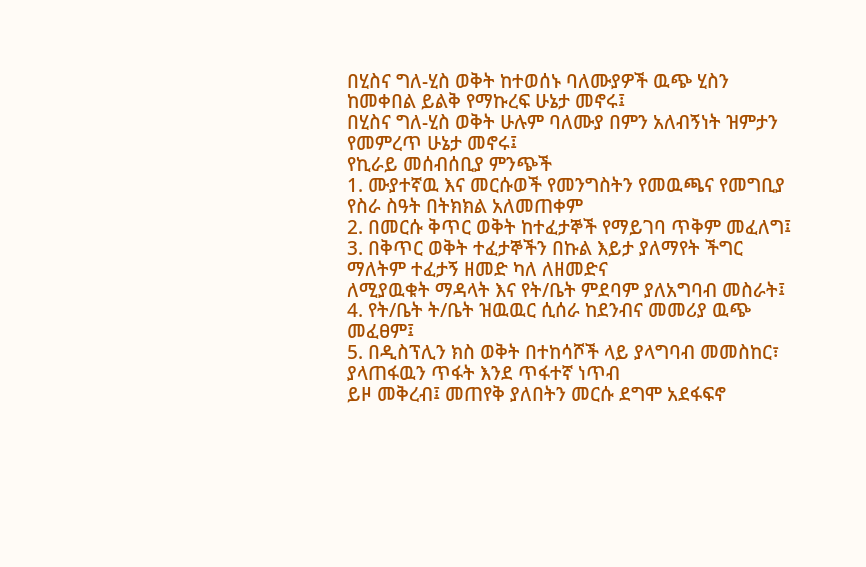በሂስና ግለ-ሂስ ወቅት ከተወሰኑ ባለሙያዎች ዉጭ ሂስን ከመቀበል ይልቅ የማኩረፍ ሁኔታ መኖሩ፤
በሂስና ግለ-ሂስ ወቅት ሁሉም ባለሙያ በምን አለብኝነት ዝምታን የመምረጥ ሁኔታ መኖሩ፤
የኪራይ መሰብሰቢያ ምንጭች
1. ሙያተኛዉ እና መርሱወች የመንግስትን የመዉጫና የመግቢያ የስራ ስዓት በትክክል አለመጠቀም
2. በመርሱ ቅጥር ወቅት ከተፈታኞች የማይገባ ጥቅም መፈለግ፤
3. በቅጥር ወቅት ተፈታኞችን በኩል እይታ ያለማየት ችግር ማለትም ተፈታኝ ዘመድ ካለ ለዘመድና
ለሚያዉቁት ማዳላት እና የት/ቤት ምደባም ያለአግባብ መስራት፤
4. የት/ቤት ት/ቤት ዝዉዉር ሲሰራ ከደንብና መመሪያ ዉጭ መፈፀም፤
5. በዲስፕሊን ክስ ወቅት በተከሳሾች ላይ ያላግባብ መመስከር፣ ያላጠፋዉን ጥፋት እንደ ጥፋተኛ ነጥብ
ይዞ መቅረብ፤ መጠየቅ ያለበትን መርሱ ደግሞ አደፋፍኖ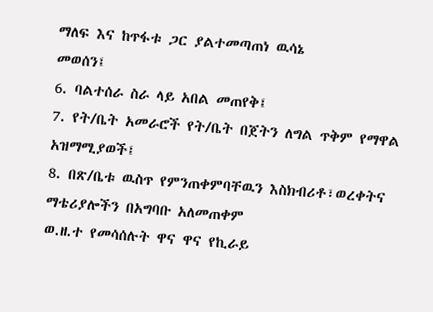ማለፍ እና ከጥፋቱ ጋር ያልተመጣጠነ ዉሳኔ
መወሰን፤
6. ባልተሰራ ስራ ላይ አበል መጠየቅ፤
7. የት/ቤት አመራሮች የት/ቤት በጀትን ለግል ጥቅም የማዋል አዝማሚያወች፤
8. በጽ/ቤቱ ዉስጥ የምንጠቀምባቸዉን እስክብሪቶ፣ወረቀትና ማቴሪያሎችን በአግባቡ አለመጠቀም
ወ.ዘ.ተ የመሳሰሉት ዋና ዋና የኪራይ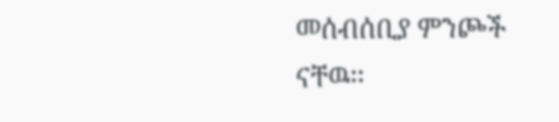መሰብሰቢያ ምንጮች ናቸዉ፡፡